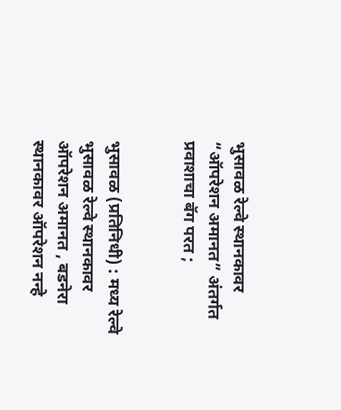भुसावळ रेल्वे स्थानकावर “ऑपरेशन अमानत” अंतर्गत प्रवाशाचा बॅग परत ;


भुसावळ (प्रतिनिधी) : मध्य रेल्वे भुसावळ रेल्वे स्थानकावर ऑपरेशन अमानत , बडनेरा स्थानकावर ऑपरेशन नन्हे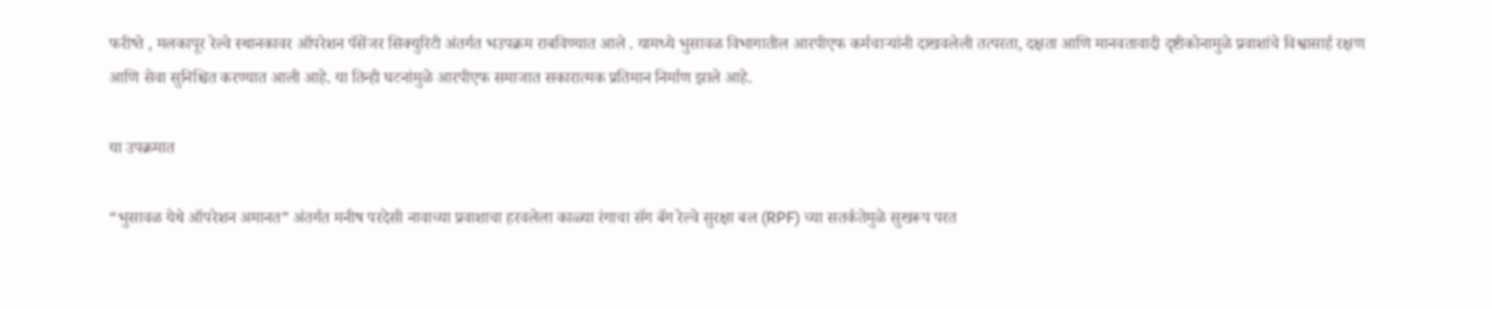फरीष्ते , मलकापूर रेल्वे स्थानकावर ऑपरेशन पॅसेंजर सिक्युरिटी अंतर्गत भउपक्रम राबविण्यात आले . यामध्ये भुसावळ विभागातील आरपीएफ कर्मचाऱ्यांनी दाखवलेली तत्परता, दक्षता आणि मानवतावादी दृष्टीकोनामुळे प्रवाशांचे विश्वासार्ह रक्षण आणि सेवा सुनिश्चित करण्यात आली आहे. या तिन्ही घटनांमुळे आरपीएफ समाजात सकारात्मक प्रतिमान निर्माण झाले आहे.

या उपक्रमात

“भुसावळ येथे ऑपरेशन अमानत” अंतर्गत मनीष परदेसी नावाच्या प्रवाशाचा हरवलेला काळ्या रंगाचा सॅग बॅग रेल्वे सुरक्षा बल (RPF) च्या सतर्कतेमुळे सुखरूप परत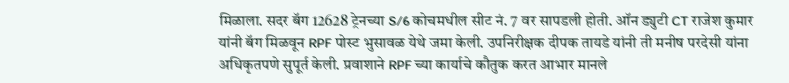मिळाला. सदर बॅग 12628 ट्रेनच्या S/6 कोचमधील सीट नं. 7 वर सापडली होती. ऑन ड्युटी CT राजेश कुमार यांनी बॅग मिळवून RPF पोस्ट भुसावळ येथे जमा केली. उपनिरीक्षक दीपक तायडे यांनी ती मनीष परदेसी यांना अधिकृतपणे सुपूर्त केली. प्रवाशाने RPF च्या कार्याचे कौतुक करत आभार मानले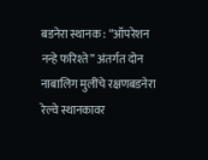बडनेरा स्थानक : “ऑपरेशन नन्हे फरिश्ते” अंतर्गत दोन नाबालिग मुलींचे रक्षणबडनेरा रेल्वे स्थानकावर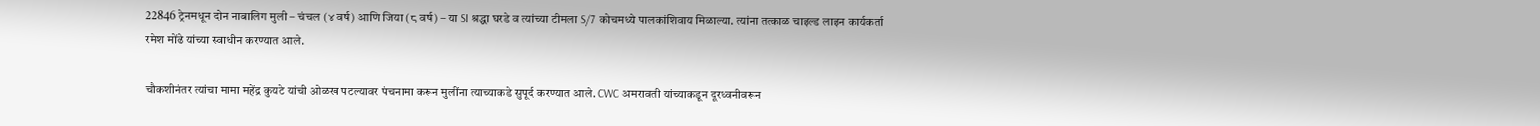22846 ट्रेनमधून दोन नाबालिग मुली – चंचल (४ वर्ष) आणि जिया (८ वर्ष) – या SI श्रद्धा घरडे व त्यांच्या टीमला S/7 कोचमध्ये पालकांशिवाय मिळाल्या. त्यांना तत्काळ चाइल्ड लाइन कार्यकर्ता रमेश मोंढे यांच्या स्वाधीन करण्यात आले.

चौकशीनंतर त्यांचा मामा महेंद्र कुयटे यांची ओळख पटल्यावर पंचनामा करून मुलींना त्याच्याकडे सुपूर्द करण्यात आले. CWC अमरावती यांच्याकडून दूरध्वनीवरून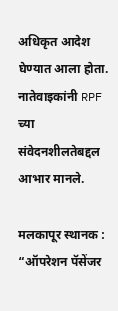अधिकृत आदेश घेण्यात आला होता. नातेवाइकांनी RPF च्या संवेदनशीलतेबद्दल आभार मानले.

मलकापूर स्थानक : “ऑपरेशन पॅसेंजर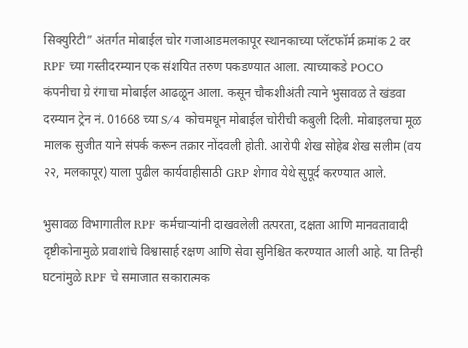सिक्युरिटी” अंतर्गत मोबाईल चोर गजाआडमलकापूर स्थानकाच्या प्लॅटफॉर्म क्रमांक 2 वर RPF च्या गस्तीदरम्यान एक संशयित तरुण पकडण्यात आला. त्याच्याकडे POCO कंपनीचा ग्रे रंगाचा मोबाईल आढळून आला. कसून चौकशीअंती त्याने भुसावळ ते खंडवा दरम्यान ट्रेन नं. 01668 च्या S/4 कोचमधून मोबाईल चोरीची कबुली दिली. मोबाइलचा मूळ मालक सुजीत याने संपर्क करून तक्रार नोंदवली होती. आरोपी शेख सोहेब शेख सलीम (वय २२, मलकापूर) याला पुढील कार्यवाहीसाठी GRP शेगाव येथे सुपूर्द करण्यात आले.

भुसावळ विभागातील RPF कर्मचाऱ्यांनी दाखवलेली तत्परता, दक्षता आणि मानवतावादी दृष्टीकोनामुळे प्रवाशांचे विश्वासार्ह रक्षण आणि सेवा सुनिश्चित करण्यात आली आहे. या तिन्ही घटनांमुळे RPF चे समाजात सकारात्मक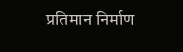प्रतिमान निर्माण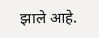झाले आहे.